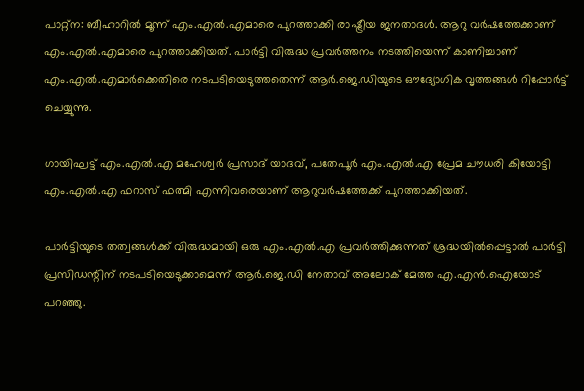പാറ്റ്‌ന: ബീഹാറില്‍ മൂന്ന് എം.എല്‍.എമാരെ പുറത്താക്കി രാഷ്ട്രീയ ജനതാദള്‍. ആറു വര്‍ഷത്തേക്കാണ് എം.എല്‍.എമാരെ പുറത്താക്കിയത്. പാര്‍ട്ടി വിരുദ്ധ പ്രവര്‍ത്തനം നടത്തിയെന്ന് കാണിച്ചാണ് എം.എല്‍.എമാര്‍ക്കെതിരെ നടപടിയെടുത്തതെന്ന് ആര്‍.ജെ.ഡിയുടെ ഔദ്യോഗിക വൃത്തങ്ങള്‍ റിപ്പോര്‍ട്ട് ചെയ്യുന്നു.

ഗായിഘട്ട് എം.എല്‍.എ മഹേശ്വര്‍ പ്രസാദ് യാദവ്, പതേപൂര്‍ എം.എല്‍.എ പ്രേമ ചൗധരി കിയോട്ടി എം.എല്‍.എ ഫറാസ് ഫത്മി എന്നിവരെയാണ് ആറുവര്‍ഷത്തേക്ക് പുറത്താക്കിയത്.

പാര്‍ട്ടിയുടെ തത്വങ്ങള്‍ക്ക് വിരുദ്ധമായി ഒരു എം.എല്‍.എ പ്രവര്‍ത്തിക്കുന്നത് ശ്രദ്ധയില്‍പ്പെട്ടാല്‍ പാര്‍ട്ടി പ്രസിഡന്റിന് നടപടിയെടുക്കാമെന്ന് ആര്‍.ജെ.ഡി നേതാവ് അലോക് മേത്ത എ.എന്‍.ഐയോട് പറഞ്ഞു.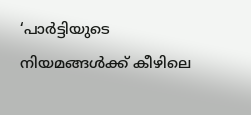‘പാര്‍ട്ടിയുടെ നിയമങ്ങള്‍ക്ക് കീഴിലെ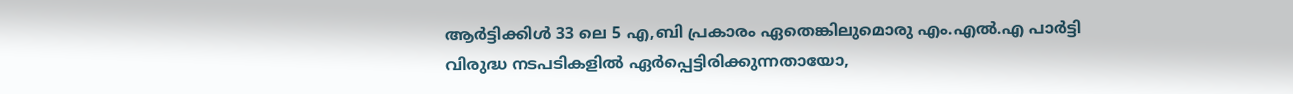ആര്‍ട്ടിക്കിള്‍ 33 ലെ 5 എ,ബി പ്രകാരം ഏതെങ്കിലുമൊരു എം.എല്‍.എ പാര്‍ട്ടി വിരുദ്ധ നടപടികളില്‍ ഏര്‍പ്പെട്ടിരിക്കുന്നതായോ,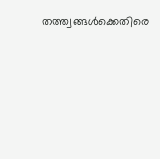തത്ത്വങ്ങള്‍ക്കെതിരെ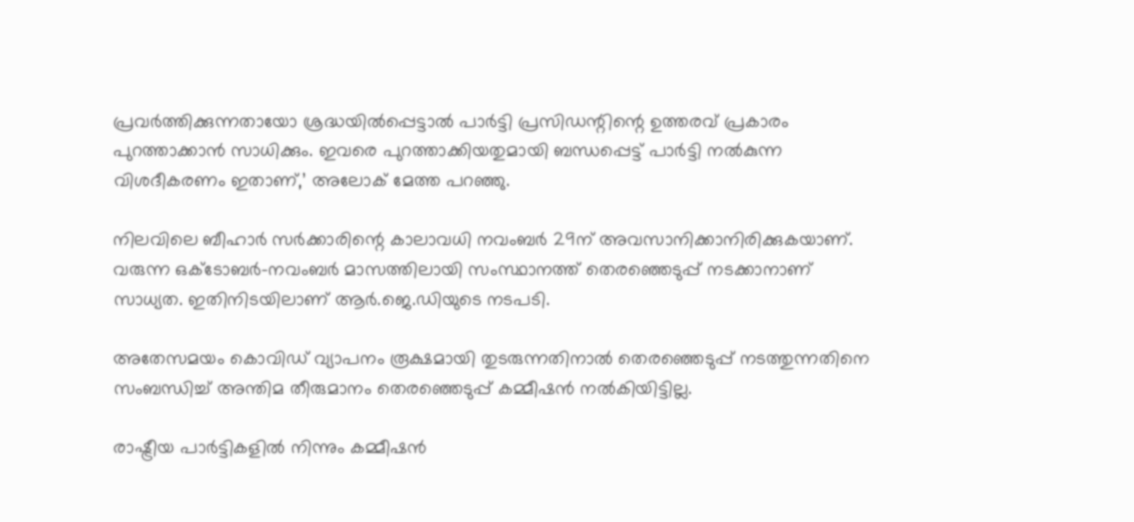പ്രവര്‍ത്തിക്കുന്നതായോ ശ്രദ്ധയില്‍പ്പെട്ടാല്‍ പാര്‍ട്ടി പ്രസിഡന്റിന്റെ ഉത്തരവ് പ്രകാരം പുറത്താക്കാന്‍ സാധിക്കും. ഇവരെ പുറത്താക്കിയതുമായി ബന്ധപ്പെട്ട് പാര്‍ട്ടി നല്‍കുന്ന വിശദീകരണം ഇതാണ്,’ അലോക് മേത്ത പറഞ്ഞു.

നിലവിലെ ബീഹാര്‍ സര്‍ക്കാരിന്റെ കാലാവധി നവംബര്‍ 29ന് അവസാനിക്കാനിരിക്കുകയാണ്. വരുന്ന ഒക്ടോബര്‍-നവംബര്‍ മാസത്തിലായി സംസ്ഥാനത്ത് തെരഞ്ഞെടുപ്പ് നടക്കാനാണ് സാധ്യത. ഇതിനിടയിലാണ് ആര്‍.ജെ.ഡിയുടെ നടപടി.

അതേസമയം കൊവിഡ് വ്യാപനം രൂക്ഷമായി തുടരുന്നതിനാല്‍ തെരഞ്ഞെടുപ്പ് നടത്തുന്നതിനെ സംബന്ധിച്ച് അന്തിമ തീരുമാനം തെരഞ്ഞെടുപ്പ് കമ്മീഷന്‍ നല്‍കിയിട്ടില്ല.

രാഷ്ട്രീയ പാര്‍ട്ടികളില്‍ നിന്നും കമ്മീഷന്‍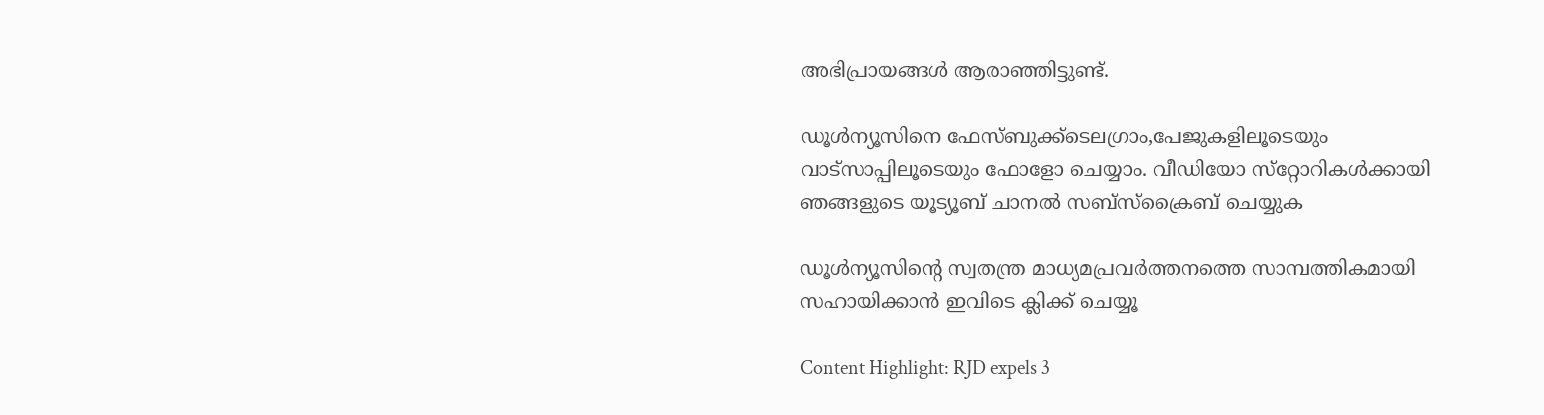അഭിപ്രായങ്ങള്‍ ആരാഞ്ഞിട്ടുണ്ട്.

ഡൂള്‍ന്യൂസിനെ ഫേസ്ബുക്ക്ടെലഗ്രാം,പേജുകളിലൂടെയും വാട്സാപ്പിലൂടെയും ഫോളോ ചെയ്യാം. വീഡിയോ സ്‌റ്റോറികള്‍ക്കായി ഞങ്ങളുടെ യൂട്യൂബ് ചാനല്‍ സബ്‌സ്‌ക്രൈബ് ചെയ്യുക

ഡൂള്‍ന്യൂസിന്റെ സ്വതന്ത്ര മാധ്യമപ്രവര്‍ത്തനത്തെ സാമ്പത്തികമായി സഹായിക്കാന്‍ ഇവിടെ ക്ലിക്ക് ചെയ്യൂ

Content Highlight: RJD expels 3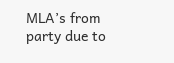MLA’s from party due to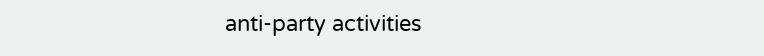anti-party activities